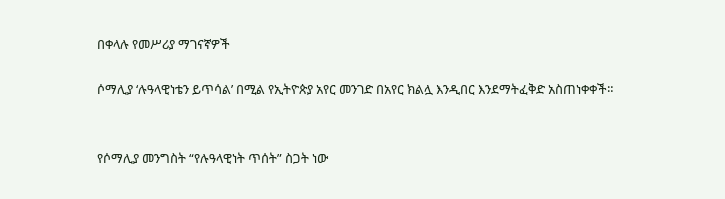በቀላሉ የመሥሪያ ማገናኛዎች

ሶማሊያ ‘ሉዓላዊነቴን ይጥሳል’ በሚል የኢትዮጵያ አየር መንገድ በአየር ክልሏ እንዲበር እንደማትፈቅድ አስጠነቀቀች።


የሶማሊያ መንግስት “የሉዓላዊነት ጥሰት” ስጋት ነው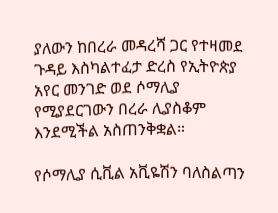ያለውን ከበረራ መዳረሻ ጋር የተዛመደ ጉዳይ እስካልተፈታ ድረስ የኢትዮጵያ አየር መንገድ ወደ ሶማሊያ የሚያደርገውን በረራ ሊያስቆም እንደሚችል አስጠንቅቋል።

የሶማሊያ ሲቪል አቪዬሽን ባለስልጣን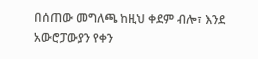በሰጠው መግለጫ ከዚህ ቀደም ብሎ፣ እንደ አውሮፓውያን የቀን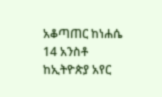አቆጣጠር ከነሐሴ 14 አንስቶ ከኢትዮጵያ አየር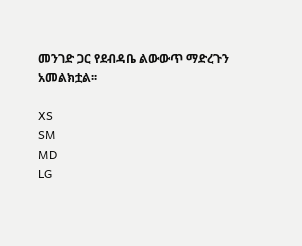መንገድ ጋር የደብዳቤ ልውውጥ ማድረጉን አመልክቷል፡፡

XS
SM
MD
LG